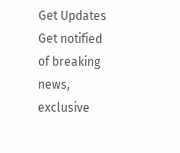Get Updates
Get notified of breaking news, exclusive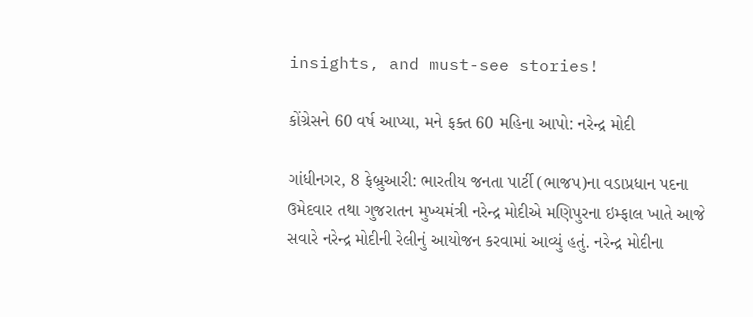insights, and must-see stories!

કોંગ્રેસને 60 વર્ષ આપ્યા, મને ફક્ત 60 મહિના આપો: નરેન્દ્ર મોદી

ગાંધીનગર, 8 ફેબ્રુઆરી: ભારતીય જનતા પાર્ટી (ભાજપ)ના વડાપ્રધાન પદના ઉમેદવાર તથા ગુજરાતન મુખ્યમંત્રી નરેન્દ્ર મોદીએ મણિપુરના ઇમ્ફાલ ખાતે આજે સવારે નરેન્દ્ર મોદીની રેલીનું આયોજન કરવામાં આવ્યું હતું. નરેન્દ્ર મોદીના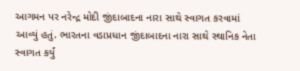આગમન પર નરેન્દ્ર મોદી જીંદાબાદના નારા સાથે સ્વાગત કરવામાં આવ્યું હતું. ભારતના વડાપ્રધાન જીંદાબાદના નારા સાથે સ્થાનિક નેતા સ્વાગત કર્યું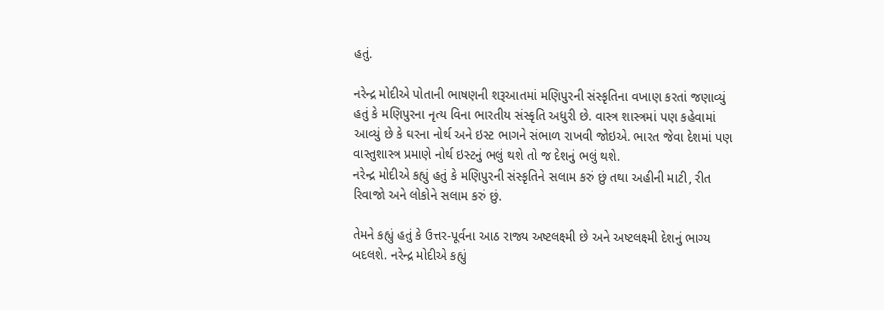હતું.

નરેન્દ્ર મોદીએ પોતાની ભાષણની શરૂઆતમાં મણિપુરની સંસ્કૃતિના વખાણ કરતાં જણાવ્યું હતું કે મણિપુરના નૃત્ય વિના ભારતીય સંસ્કૃતિ અધુરી છે. વાસ્ત્ર શાસ્ત્રમાં પણ કહેવામાં આવ્યું છે કે ઘરના નોર્થ અને ઇસ્ટ ભાગને સંભાળ રાખવી જોઇએ. ભારત જેવા દેશમાં પણ વાસ્તુશાસ્ત્ર પ્રમાણે નોર્થ ઇસ્ટનું ભલું થશે તો જ દેશનું ભલું થશે.
નરેન્દ્ર મોદીએ કહ્યું હતું કે મણિપુરની સંસ્કૃતિને સલામ કરું છું તથા અહીની માટી, રીત રિવાજો અને લોકોને સલામ કરું છું.

તેમને કહ્યું હતું કે ઉત્તર-પૂર્વના આઠ રાજ્ય અષ્ટલક્ષ્મી છે અને અષ્ટલક્ષ્મી દેશનું ભાગ્ય બદલશે. નરેન્દ્ર મોદીએ કહ્યું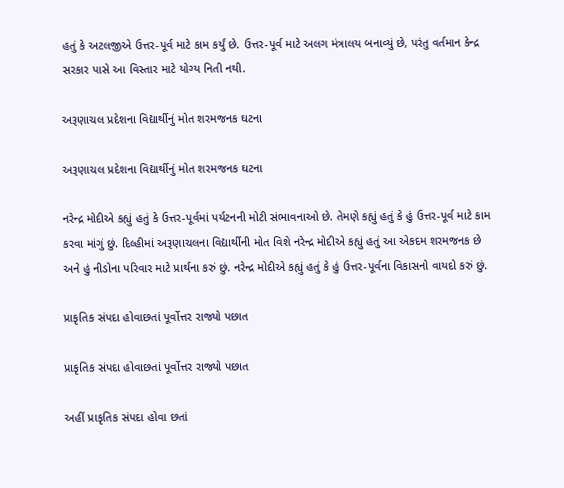હતું કે અટલજીએ ઉત્તર-પૂર્વ માટે કામ કર્યું છે. ઉત્તર-પૂર્વ માટે અલગ મંત્રાલય બનાવ્યું છે, પરંતુ વર્તમાન કેન્દ્ર સરકાર પાસે આ વિસ્તાર માટે યોગ્ય નિતી નથી.

અરૂણાચલ પ્રદેશના વિદ્યાર્થીનું મોત શરમજનક ઘટના

અરૂણાચલ પ્રદેશના વિદ્યાર્થીનું મોત શરમજનક ઘટના

નરેન્દ્ર મોદીએ કહ્યું હતું કે ઉત્તર-પૂર્વમાં પર્યટનની મોટી સંભાવનાઓ છે. તેમણે કહ્યું હતું કે હું ઉત્તર-પૂર્વ માટે કામ કરવા માંગું છું. દિલ્હીમાં અરૂણાચલના વિદ્યાર્થીની મોત વિશે નરેન્દ્ર મોદીએ કહ્યું હતું આ એકદમ શરમજનક છે અને હું નીડોના પરિવાર માટે પ્રાર્થના કરું છું. નરેન્દ્ર મોદીએ કહ્યું હતું કે હું ઉત્તર-પૂર્વના વિકાસનો વાયદો કરું છું.

પ્રાકૃતિક સંપદા હોવાછતાં પૂર્વોત્તર રાજ્યો પછાત

પ્રાકૃતિક સંપદા હોવાછતાં પૂર્વોત્તર રાજ્યો પછાત

અહીં પ્રાકૃતિક સંપદા હોવા છતાં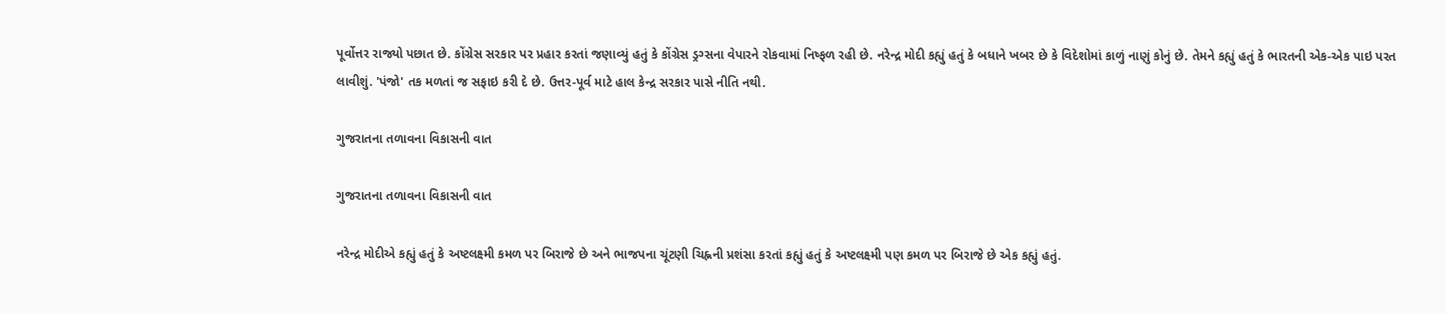પૂર્વોત્તર રાજ્યો પછાત છે. કોંગ્રેસ સરકાર પર પ્રહાર કરતાં જણાવ્યું હતું કે કોંગ્રેસ ડ્રગ્સના વેપારને રોકવામાં નિષ્ફળ રહી છે. નરેન્દ્ર મોદી કહ્યું હતું કે બધાને ખબર છે કે વિદેશોમાં કાળું નાણું કોનું છે. તેમને કહ્યું હતું કે ભારતની એક-એક પાઇ પરત લાવીશું. 'પંજો' તક મળતાં જ સફાઇ કરી દે છે. ઉત્તર-પૂર્વ માટે હાલ કેન્દ્ર સરકાર પાસે નીતિ નથી.

ગુજરાતના તળાવના વિકાસની વાત

ગુજરાતના તળાવના વિકાસની વાત

નરેન્દ્ર મોદીએ કહ્યું હતું કે અષ્ટલક્ષ્મી કમળ પર બિરાજે છે અને ભાજપના ચૂંટણી ચિહ્નની પ્રશંસા કરતાં કહ્યું હતું કે અષ્ટલક્ષ્મી પણ કમળ પર બિરાજે છે એક કહ્યું હતું.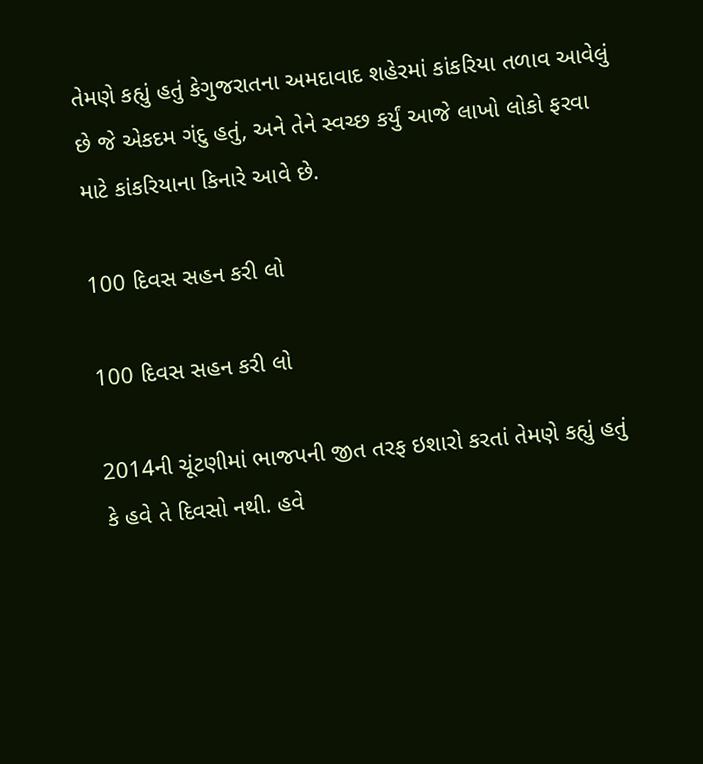તેમણે કહ્યું હતું કેગુજરાતના અમદાવાદ શહેરમાં કાંકરિયા તળાવ આવેલું છે જે એકદમ ગંદુ હતું, અને તેને સ્વચ્છ કર્યું આજે લાખો લોકો ફરવા માટે કાંકરિયાના કિનારે આવે છે.

100 દિવસ સહન કરી લો

100 દિવસ સહન કરી લો

2014ની ચૂંટણીમાં ભાજપની જીત તરફ ઇશારો કરતાં તેમણે કહ્યું હતું કે હવે તે દિવસો નથી. હવે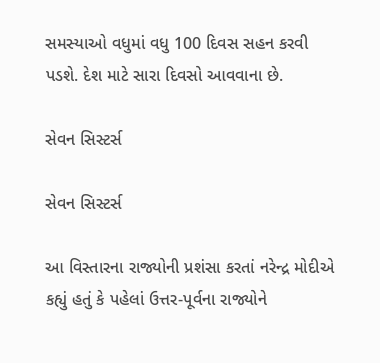સમસ્યાઓ વધુમાં વધુ 100 દિવસ સહન કરવી પડશે. દેશ માટે સારા દિવસો આવવાના છે.

સેવન સિસ્ટર્સ

સેવન સિસ્ટર્સ

આ વિસ્તારના રાજ્યોની પ્રશંસા કરતાં નરેન્દ્ર મોદીએ કહ્યું હતું કે પહેલાં ઉત્તર-પૂર્વના રાજ્યોને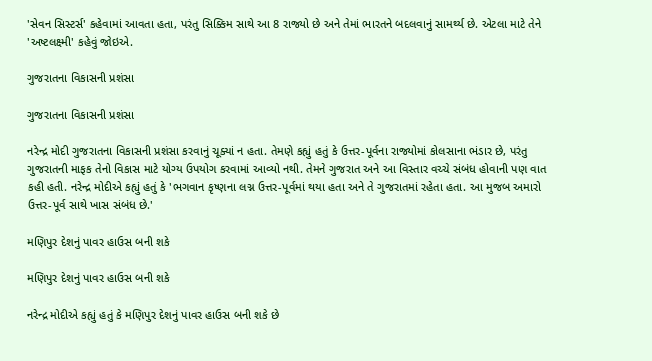'સેવન સિસ્ટર્સ' કહેવામાં આવતા હતા, પરંતુ સિક્કિમ સાથે આ 8 રાજ્યો છે અને તેમાં ભારતને બદલવાનું સામર્થ્ય છે. એટલા માટે તેને 'અષ્ટલક્ષ્મી' કહેવું જોઇએ.

ગુજરાતના વિકાસની પ્રશંસા

ગુજરાતના વિકાસની પ્રશંસા

નરેન્દ્ર મોદી ગુજરાતના વિકાસની પ્રશંસા કરવાનું ચૂક્યાં ન હતા. તેમણે કહ્યું હતું કે ઉત્તર-પૂર્વના રાજ્યોમાં કોલસાના ભંડાર છે, પરંતુ ગુજરાતની માફક તેનો વિકાસ માટે યોગ્ય ઉપયોગ કરવામાં આવ્યો નથી. તેમને ગુજરાત અને આ વિસ્તાર વચ્ચે સંબંધ હોવાની પણ વાત કહી હતી. નરેન્દ્ર મોદીએ કહ્યું હતું કે 'ભગવાન કૃષ્ણના લગ્ન ઉત્તર-પૂર્વમાં થયા હતા અને તે ગુજરાતમાં રહેતા હતા. આ મુજબ અમારો ઉત્તર-પૂર્વ સાથે ખાસ સંબંધ છે.'

મણિપુર દેશનું પાવર હાઉસ બની શકે

મણિપુર દેશનું પાવર હાઉસ બની શકે

નરેન્દ્ર મોદીએ કહ્યું હતું કે મણિપુર દેશનું પાવર હાઉસ બની શકે છે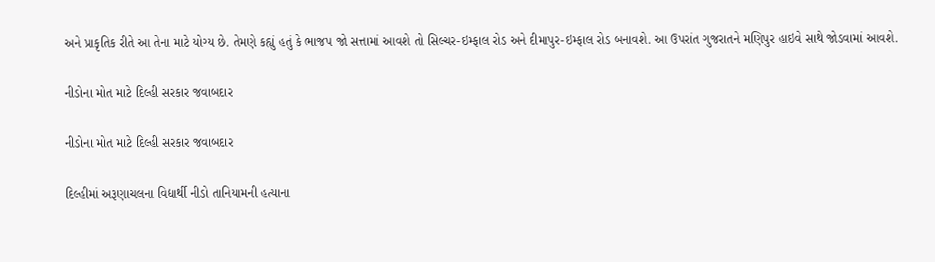અને પ્રાકૃતિક રીતે આ તેના માટે યોગ્ય છે. તેમણે કહ્યું હતું કે ભાજપ જો સત્તામાં આવશે તો સિલ્ચર-ઇમ્ફાલ રોડ અને દીમાપુર-ઇમ્ફાલ રોડ બનાવશે. આ ઉપરાંત ગુજરાતને મણિપુર હાઇવે સાથે જોડવામાં આવશે.

નીડોના મોત માટે દિલ્હી સરકાર જવાબદાર

નીડોના મોત માટે દિલ્હી સરકાર જવાબદાર

દિલ્હીમાં અરૂણાચલના વિદ્યાર્થી નીડો તાનિયામની હત્યાના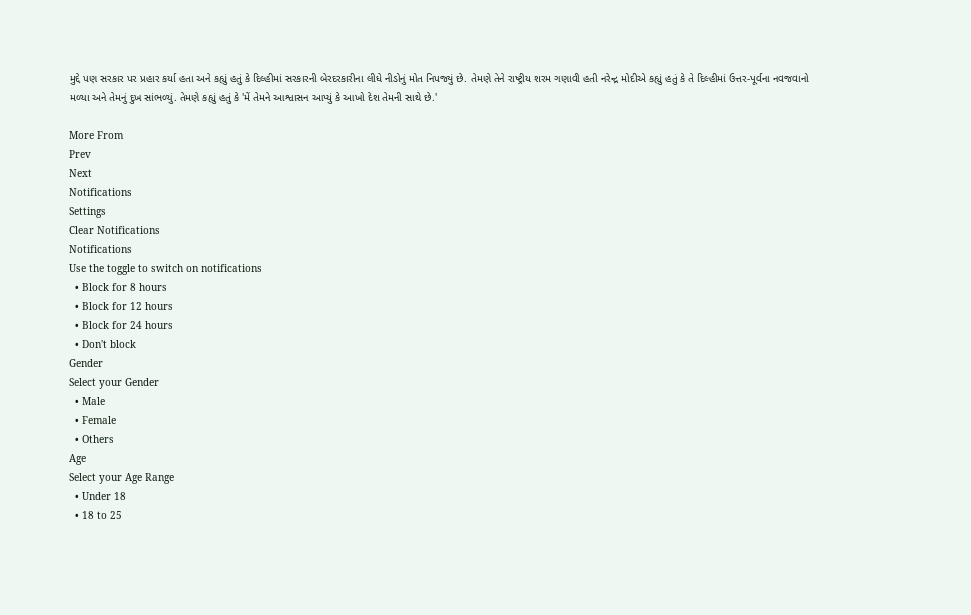મુદ્દે પણ સરકાર પર પ્રહાર કર્યા હતા અને કહ્યું હતું કે દિલ્હીમાં સરકારની બેરદરકારીના લીધે નીડોનું મોત નિપજ્યું છે. તેમણે તેને રાષ્ટ્રીય શરમ ગણાવી હતી નરેન્દ્ર મોદીએ કહ્યું હતું કે તે દિલ્હીમાં ઉત્તર-પૂર્વના નવજવાનો મળ્યા અને તેમનું દુખ સાંભળ્યું. તેમણે કહ્યું હતું કે 'મેં તેમને આશ્વાસન આપ્યું કે આખો દેશ તેમની સાથે છે.'

More From
Prev
Next
Notifications
Settings
Clear Notifications
Notifications
Use the toggle to switch on notifications
  • Block for 8 hours
  • Block for 12 hours
  • Block for 24 hours
  • Don't block
Gender
Select your Gender
  • Male
  • Female
  • Others
Age
Select your Age Range
  • Under 18
  • 18 to 25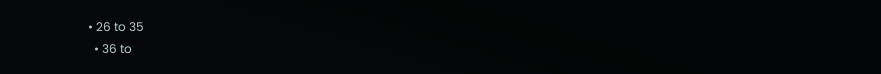• 26 to 35
  • 36 to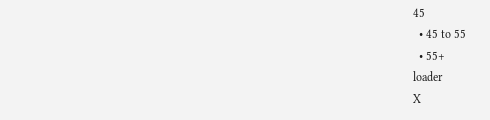45
  • 45 to 55
  • 55+
loader
X